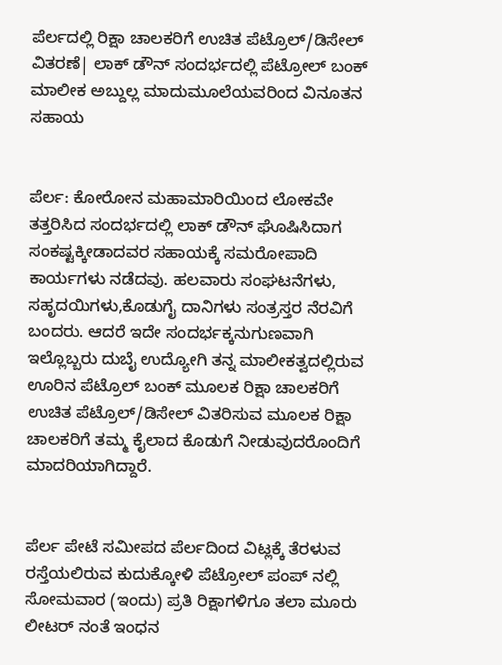ಪೆರ್ಲದಲ್ಲಿ ರಿಕ್ಷಾ ಚಾಲಕರಿಗೆ ಉಚಿತ ಪೆಟ್ರೊಲ್/ಡಿಸೇಲ್ ವಿತರಣೆ| ಲಾಕ್ ಡೌನ್ ಸಂದರ್ಭದಲ್ಲಿ ಪೆಟ್ರೋಲ್ ಬಂಕ್ ಮಾಲೀಕ ಅಬ್ದುಲ್ಲ ಮಾದುಮೂಲೆಯವರಿಂದ ವಿನೂತನ ಸಹಾಯ


ಪೆರ್ಲ: ಕೋರೋನ ಮಹಾಮಾರಿಯಿಂದ ಲೋಕವೇ ತತ್ತರಿಸಿದ ಸಂದರ್ಭದಲ್ಲಿ ಲಾಕ್ ಡೌನ್ ಘೊಷಿಸಿದಾಗ ಸಂಕಷ್ಟಕ್ಕೀಡಾದವರ ಸಹಾಯಕ್ಕೆ ಸಮರೋಪಾದಿ ಕಾರ್ಯಗಳು ನಡೆದವು. ಹಲವಾರು ಸಂಘಟನೆಗಳು, ಸಹೃದಯಿಗಳು,ಕೊಡುಗೈ ದಾನಿಗಳು ಸಂತ್ರಸ್ತರ ನೆರವಿಗೆ ಬಂದರು. ಆದರೆ ಇದೇ ಸಂದರ್ಭಕ್ಕನುಗುಣವಾಗಿ ಇಲ್ಲೊಬ್ಬರು ದುಬೈ ಉದ್ಯೋಗಿ ತನ್ನ ಮಾಲೀಕತ್ವದಲ್ಲಿರುವ ಊರಿನ ಪೆಟ್ರೊಲ್ ಬಂಕ್ ಮೂಲಕ ರಿಕ್ಷಾ ಚಾಲಕರಿಗೆ ಉಚಿತ ಪೆಟ್ರೊಲ್/ಡಿಸೇಲ್ ವಿತರಿಸುವ ಮೂಲಕ ರಿಕ್ಷಾ ಚಾಲಕರಿಗೆ ತಮ್ಮ ಕೈಲಾದ ಕೊಡುಗೆ ನೀಡುವುದರೊಂದಿಗೆ ಮಾದರಿಯಾಗಿದ್ದಾರೆ.


ಪೆರ್ಲ ಪೇಟೆ ಸಮೀಪದ ಪೆರ್ಲದಿಂದ ವಿಟ್ಲಕ್ಕೆ ತೆರಳುವ ರಸ್ತೆಯಲಿರುವ ಕುದುಕ್ಕೋಳಿ ಪೆಟ್ರೋಲ್ ಪಂಪ್ ನಲ್ಲಿ  ಸೋಮವಾರ (ಇಂದು) ಪ್ರತಿ ರಿಕ್ಷಾಗಳಿಗೂ ತಲಾ ಮೂರು ಲೀಟರ್ ನಂತೆ ಇಂಧನ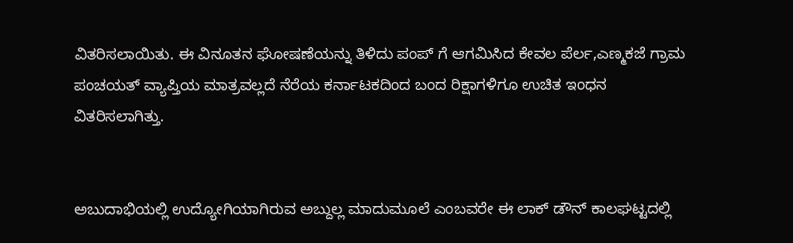ವಿತರಿಸಲಾಯಿತು. ಈ ವಿನೂತನ ಘೋಷಣೆಯನ್ನು ತಿಳಿದು ಪಂಪ್ ಗೆ ಆಗಮಿಸಿದ ಕೇವಲ ಪೆರ್ಲ,ಎಣ್ಮಕಜೆ ಗ್ರಾಮ ಪಂಚಯತ್ ವ್ಯಾಪ್ತಿಯ ಮಾತ್ರವಲ್ಲದೆ ನೆರೆಯ ಕರ್ನಾಟಕದಿಂದ ಬಂದ ರಿಕ್ಷಾಗಳಿಗೂ ಉಚಿತ ಇಂಧನ ವಿತರಿಸಲಾಗಿತ್ತು.


ಅಬುದಾಭಿಯಲ್ಲಿ ಉದ್ಯೋಗಿಯಾಗಿರುವ ಅಬ್ದುಲ್ಲ ಮಾದುಮೂಲೆ ಎಂಬವರೇ ಈ ಲಾಕ್ ಡೌನ್ ಕಾಲಘಟ್ಟದಲ್ಲಿ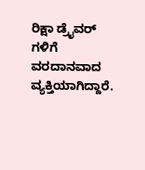ರಿಕ್ಷಾ ಡ್ರೈವರ್ ಗಳಿಗೆ ವರದಾನವಾದ ವ್ಯಕ್ತಿಯಾಗಿದ್ದಾರೆ.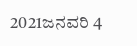2021ಜನವರಿ 4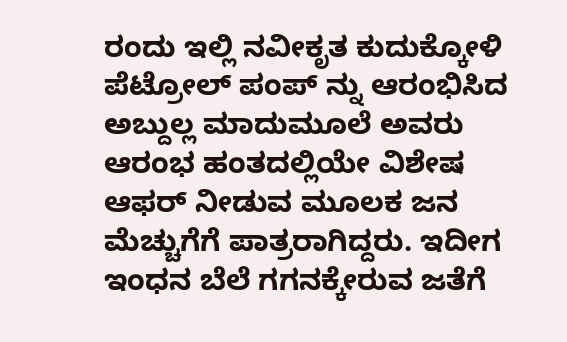ರಂದು ಇಲ್ಲಿ ನವೀಕೃತ ಕುದುಕ್ಕೋಳಿ ಪೆಟ್ರೋಲ್ ಪಂಪ್ ನ್ನು ಆರಂಭಿಸಿದ ಅಬ್ದುಲ್ಲ ಮಾದುಮೂಲೆ ಅವರು ಆರಂಭ ಹಂತದಲ್ಲಿಯೇ ವಿಶೇಷ ಆಫರ್ ನೀಡುವ ಮೂಲಕ ಜನ ಮೆಚ್ಚುಗೆಗೆ ಪಾತ್ರರಾಗಿದ್ದರು. ಇದೀಗ ಇಂಧನ ಬೆಲೆ ಗಗನಕ್ಕೇರುವ ಜತೆಗೆ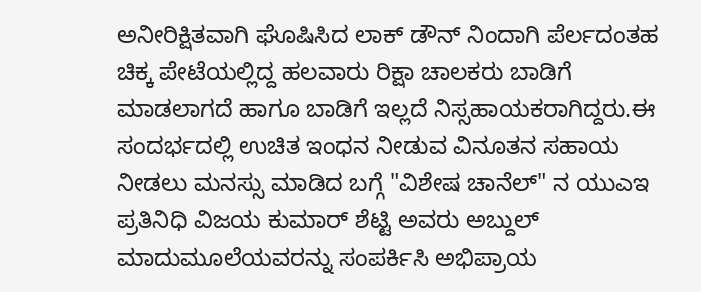ಅನೀರಿಕ್ಷಿತವಾಗಿ ಘೊಷಿಸಿದ ಲಾಕ್ ಡೌನ್ ನಿಂದಾಗಿ ಪೆರ್ಲದಂತಹ ಚಿಕ್ಕ ಪೇಟೆಯಲ್ಲಿದ್ದ ಹಲವಾರು ರಿಕ್ಷಾ ಚಾಲಕರು ಬಾಡಿಗೆ ಮಾಡಲಾಗದೆ ಹಾಗೂ ಬಾಡಿಗೆ ಇಲ್ಲದೆ ನಿಸ್ಸಹಾಯಕರಾಗಿದ್ದರು.ಈ ಸಂದರ್ಭದಲ್ಲಿ ಉಚಿತ ಇಂಧನ ನೀಡುವ ವಿನೂತನ ಸಹಾಯ ನೀಡಲು ಮನಸ್ಸು ಮಾಡಿದ ಬಗ್ಗೆ "ವಿಶೇಷ ಚಾನೆಲ್" ನ ಯುಎಇ ಪ್ರತಿನಿಧಿ ವಿಜಯ ಕುಮಾರ್ ಶೆಟ್ಟಿ ಅವರು ಅಬ್ದುಲ್ ಮಾದುಮೂಲೆಯವರನ್ನು ಸಂಪರ್ಕಿಸಿ ಅಭಿಪ್ರಾಯ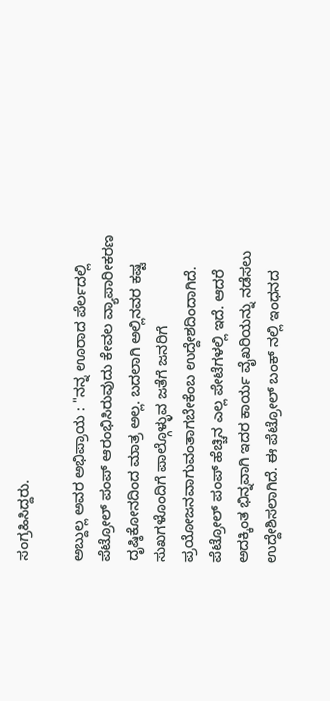ಸಂಗ್ರಹಿಸಿದ್ದರು.

ಅಬ್ದುಲ್ಲ ಅವರ ಅಭಿಪ್ರಾಯ : "ನನ್ನ ಊರಾದ ಪೆರ್ಲದಲ್ಲಿ ಪೆಟ್ರೋಲ್ ಪಂಪ್ ಆರಂಭಿಸಿರುವುದು ಕೇವಲ ವ್ಯಾಪಾರೀಕರಣ ದೃಷ್ಠಿಕೋನದಿಂದ ಮಾತ್ರ ಅಲ್ಲ. ಬದಲಾಗಿ ಅಲ್ಲಿನವರ ಕಷ್ಟ ಸುಖಗಳೊಂದಿಗೆ ಪಾಲ್ಗೊಳ್ಳುವ ಜತೆಗೆ ಜನರಿಗೆ ಪ್ರಯೋಜನವಾಗುವಂತಾಗಬೇಕೆಂಬ ಉದ್ದೇಶದಿಂದಾಗಿದೆ. ಪೆಟ್ರೋಲ್ ಪಂಪ್ ಹೆಚ್ಚಿನ ಎಲ್ಲ ಪೇಟೆಗಳಲ್ಲಿ ಇದೆ. ಆದರೆ ಅದಕ್ಕಿಂತ ಭಿನ್ನವಾಗಿ ಇದರ ಕಾರ್ಯ ವೈಖರಿಯನ್ನು ನಡೆಸಲು ಉದ್ದೇಶಿಸಲಾಗಿದೆ. ಈ ಪೆಟ್ರೋಲ್ ಬಂಕ್ ನಲ್ಲಿ ಇಂಧನದ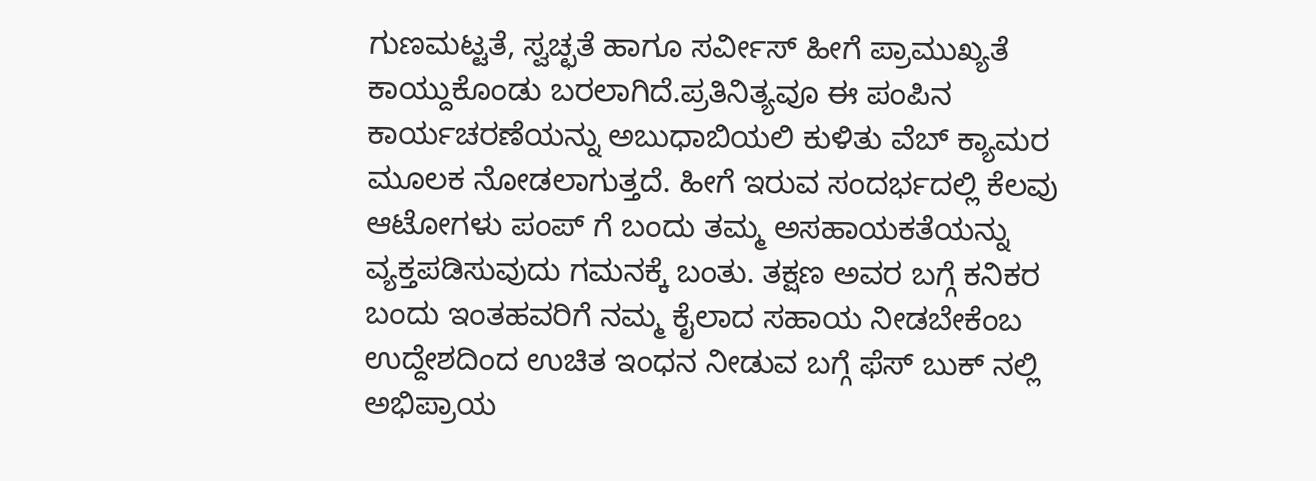ಗುಣಮಟ್ಟತೆ, ಸ್ವಚ್ಛತೆ ಹಾಗೂ ಸರ್ವೀಸ್ ಹೀಗೆ ಪ್ರಾಮುಖ್ಯತೆ ಕಾಯ್ದುಕೊಂಡು ಬರಲಾಗಿದೆ.ಪ್ರತಿನಿತ್ಯವೂ ಈ ಪಂಪಿನ ಕಾರ್ಯಚರಣೆಯನ್ನು ಅಬುಧಾಬಿಯಲಿ ಕುಳಿತು ವೆಬ್ ಕ್ಯಾಮರ ಮೂಲಕ ನೋಡಲಾಗುತ್ತದೆ. ಹೀಗೆ ಇರುವ ಸಂದರ್ಭದಲ್ಲಿ ಕೆಲವು ಆಟೋಗಳು ಪಂಪ್ ಗೆ ಬಂದು ತಮ್ಮ ಅಸಹಾಯಕತೆಯನ್ನು ವ್ಯಕ್ತಪಡಿಸುವುದು ಗಮನಕ್ಕೆ ಬಂತು. ತಕ್ಷಣ ಅವರ ಬಗ್ಗೆ ಕನಿಕರ ಬಂದು ಇಂತಹವರಿಗೆ ನಮ್ಮ ಕೈಲಾದ ಸಹಾಯ ನೀಡಬೇಕೆಂಬ ಉದ್ದೇಶದಿಂದ ಉಚಿತ ಇಂಧನ ನೀಡುವ ಬಗ್ಗೆ ಫೆಸ್ ಬುಕ್ ನಲ್ಲಿ ಅಭಿಪ್ರಾಯ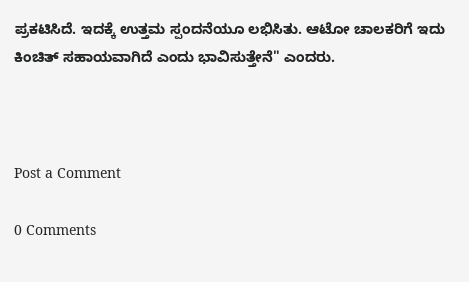ಪ್ರಕಟಿಸಿದೆ. ಇದಕ್ಕೆ ಉತ್ತಮ ಸ್ಪಂದನೆಯೂ ಲಭಿಸಿತು. ಆಟೋ ಚಾಲಕರಿಗೆ ಇದು ಕಿಂಚಿತ್ ಸಹಾಯವಾಗಿದೆ ಎಂದು ಭಾವಿಸುತ್ತೇನೆ" ಎಂದರು.



Post a Comment

0 Comments